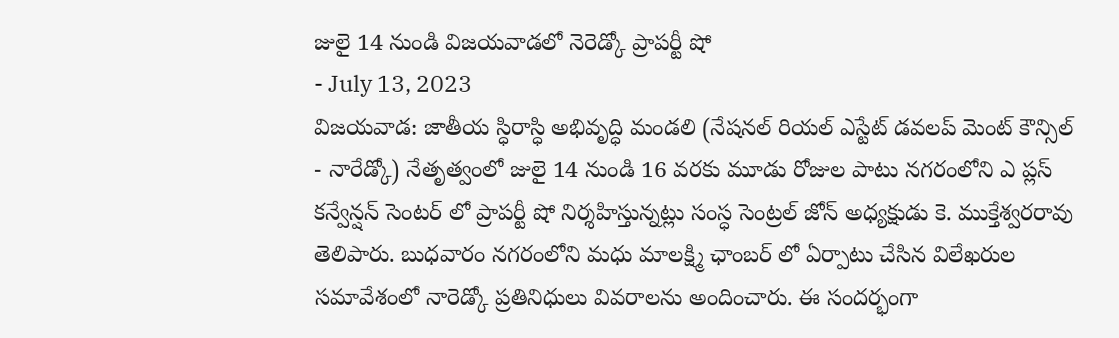జులై 14 నుండి విజయవాడలో నెరెడ్కో ప్రాపర్టీ షో
- July 13, 2023
విజయవాడ: జాతీయ స్ధిరాస్ధి అభివృద్ధి మండలి (నేషనల్ రియల్ ఎస్టేట్ డవలప్ మెంట్ కౌన్సిల్ - నారేడ్కో) నేతృత్వంలో జులై 14 నుండి 16 వరకు మూడు రోజుల పాటు నగరంలోని ఎ ప్లస్ కన్వేన్షన్ సెంటర్ లో ప్రాపర్టీ షో నిర్శహిస్తున్నట్లు సంస్ధ సెంట్రల్ జోన్ అధ్యక్షుడు కె. ముక్తేశ్వరరావు తెలిపారు. బుధవారం నగరంలోని మధు మాలక్ష్మి ఛాంబర్ లో ఏర్పాటు చేసిన విలేఖరుల సమావేశంలో నారెడ్కో ప్రతినిధులు వివరాలను అందించారు. ఈ సందర్భంగా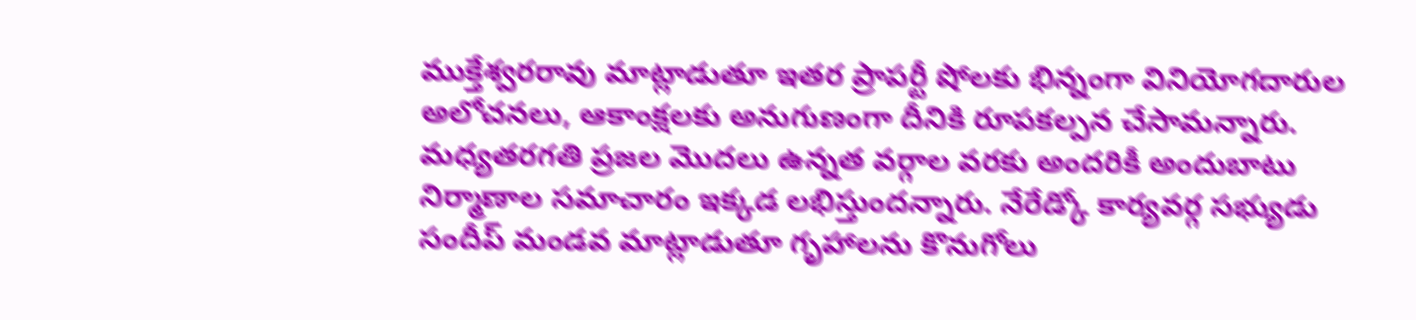ముక్తేశ్వరరావు మాట్లాడుతూ ఇతర ప్రాపర్టీ షోలకు భిన్నంగా వినియోగదారుల అలోచనలు, ఆకాంక్షలకు అనుగుణంగా దీనికి రూపకల్పన చేసామన్నారు. మధ్యతరగతి ప్రజల మొదలు ఉన్నత వర్గాల వరకు అందరికీ అందుబాటు నిర్మాణాల సమాచారం ఇక్కడ లభిస్తుందన్నారు. నేరేడ్కో కార్యవర్గ సభ్యుడు సందీప్ మండవ మాట్లాడుతూ గృహాలను కొనుగోలు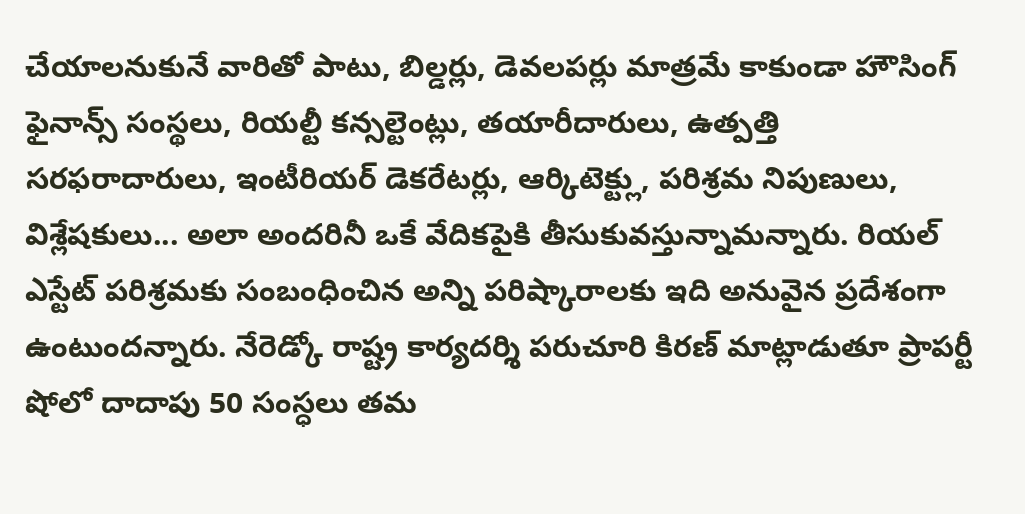చేయాలనుకునే వారితో పాటు, బిల్డర్లు, డెవలపర్లు మాత్రమే కాకుండా హౌసింగ్ ఫైనాన్స్ సంస్థలు, రియల్టీ కన్సల్టెంట్లు, తయారీదారులు, ఉత్పత్తి సరఫరాదారులు, ఇంటీరియర్ డెకరేటర్లు, ఆర్కిటెక్ట్లు, పరిశ్రమ నిపుణులు, విశ్లేషకులు... అలా అందరినీ ఒకే వేదికపైకి తీసుకువస్తున్నామన్నారు. రియల్ ఎస్టేట్ పరిశ్రమకు సంబంధించిన అన్ని పరిష్కారాలకు ఇది అనువైన ప్రదేశంగా ఉంటుందన్నారు. నేరెడ్కో రాష్ట్ర కార్యదర్శి పరుచూరి కిరణ్ మాట్లాడుతూ ప్రాపర్టీ షోలో దాదాపు 50 సంస్ధలు తమ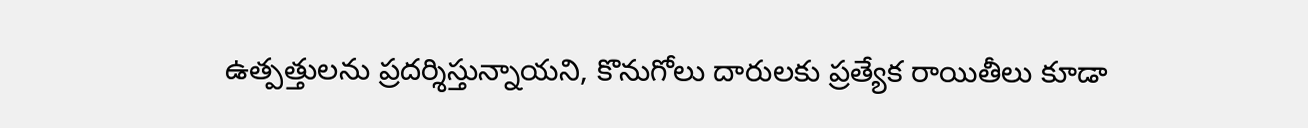ఉత్పత్తులను ప్రదర్శిస్తున్నాయని, కొనుగోలు దారులకు ప్రత్యేక రాయితీలు కూడా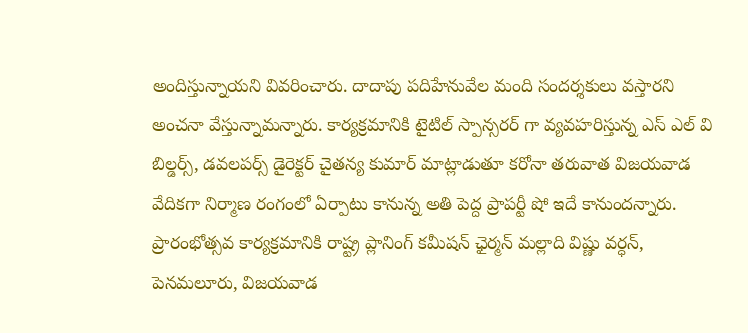అందిస్తున్నాయని వివరించారు. దాదాపు పదిహేనువేల మంది సందర్శకులు వస్తారని అంచనా వేస్తున్నామన్నారు. కార్యక్రమానికి టైటిల్ స్పాన్సరర్ గా వ్యవహరిస్తున్న ఎస్ ఎల్ వి బిల్డర్స్, డవలపర్స్ డైరెక్టర్ చైతన్య కుమార్ మాట్లాడుతూ కరోనా తరువాత విజయవాడ వేదికగా నిర్మాణ రంగంలో ఏర్పాటు కానున్న అతి పెద్ద ప్రాపర్టీ షో ఇదే కానుందన్నారు. ప్రారంభోత్సవ కార్యక్రమానికి రాష్ట్ర ప్లానింగ్ కమీషన్ ఛైర్మన్ మల్లాది విష్ణు వర్ధన్, పెనమలూరు, విజయవాడ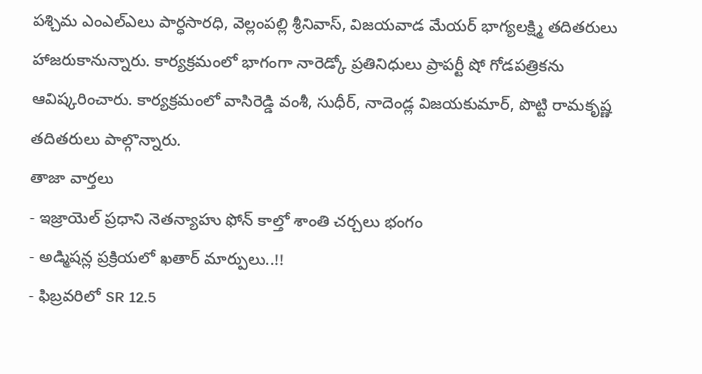పశ్చిమ ఎంఎల్ఎలు పార్ధసారధి, వెల్లంపల్లి శ్రీనివాస్, విజయవాడ మేయర్ భాగ్యలక్ష్మి తదితరులు హాజరుకానున్నారు. కార్యక్రమంలో భాగంగా నారెడ్కో ప్రతినిధులు ప్రాపర్టీ షో గోడపత్రికను ఆవిష్కరించారు. కార్యక్రమంలో వాసిరెడ్డి వంశీ, సుధీర్, నాదెండ్ల విజయకుమార్, పొట్టి రామకృష్ణ తదితరులు పాల్గొన్నారు.
తాజా వార్తలు
- ఇజ్రాయెల్ ప్రధాని నెతన్యాహు ఫోన్ కాల్తో శాంతి చర్చలు భంగం
- అడ్మిషన్ల ప్రక్రియలో ఖతార్ మార్పులు..!!
- ఫిబ్రవరిలో SR 12.5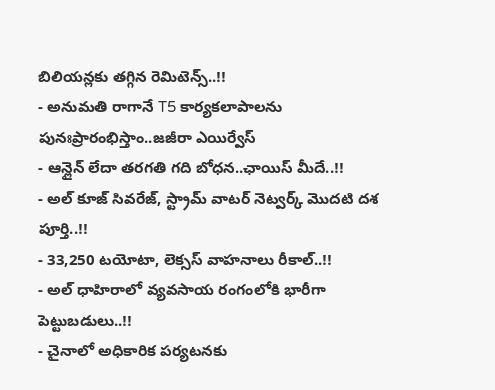బిలియన్లకు తగ్గిన రెమిటెన్స్..!!
- అనుమతి రాగానే T5 కార్యకలాపాలను పునఃప్రారంభిస్తాం..జజీరా ఎయిర్వేస్
- ఆన్లైన్ లేదా తరగతి గది బోధన..ఛాయిస్ మీదే..!!
- అల్ కూజ్ సివరేజ్, స్ట్రామ్ వాటర్ నెట్వర్క్ మొదటి దశ పూర్తి..!!
- 33,250 టయోటా, లెక్సస్ వాహనాలు రీకాల్..!!
- అల్ ధాహిరాలో వ్యవసాయ రంగంలోకి భారీగా పెట్టుబడులు..!!
- చైనాలో అధికారిక పర్యటనకు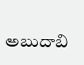అబుదాబి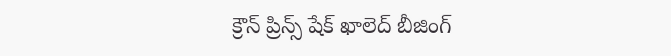క్రౌన్ ప్రిన్స్ షేక్ ఖాలెద్ బీజింగ్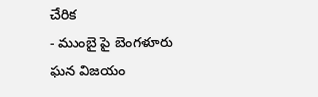చేరిక
- ముంబై పై బెంగళూరు ఘన విజయం